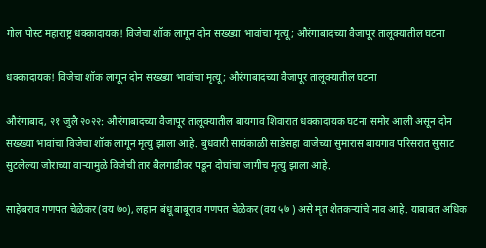गोल पोस्ट महाराष्ट्र धक्कादायक! विजेचा शॉक लागून दोन सख्ख्या भावांचा मृत्यू; औरंगाबादच्या वैजापूर तालूक्यातील घटना

धक्कादायक! विजेचा शॉक लागून दोन सख्ख्या भावांचा मृत्यू; औरंगाबादच्या वैजापूर तालूक्यातील घटना

औरंगाबाद, २१ जुलै २०२२: औरंगाबादच्या वैजापूर तालूक्यातील बायगाव शिवारात धक्कादायक घटना समोर आली असून दोन सख्ख्या भावांचा विजेचा शॉक लागून मृत्यु झाला आहे. बुधवारी सायंकाळी साडेसहा वाजेच्या सुमारास बायगाव परिसरात सुसाट सुटलेल्या जोराच्या वाऱ्यामुळे विजेची तार बैलगाडीवर पडून दोघांचा जागीच मृत्यु झाला आहे.

साहेबराव गणपत चेळेकर (वय ७०), लहान बंधू बाबूराव गणपत चेळेकर (वय ५७ ) असे मृत शेतकऱ्यांचे नाव आहे. याबाबत अधिक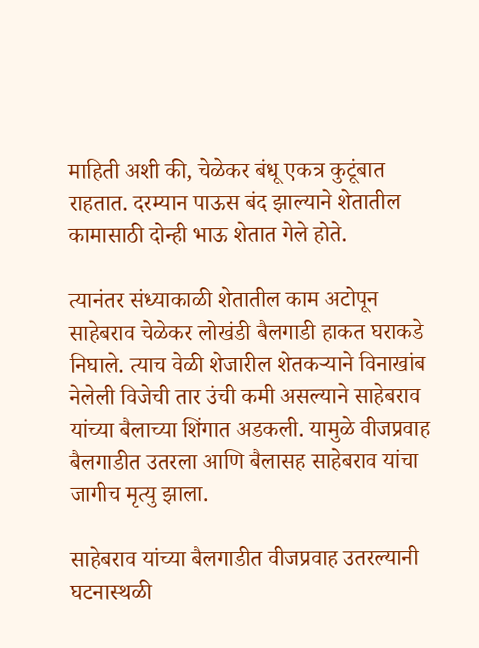माहिती अशी की, चेळेकर बंधू एकत्र कुटूंबात राहतात. दरम्यान पाऊस बंद झाल्याने शेतातील कामासाठी दोन्ही भाऊ शेतात गेले होते.

त्यानंतर संध्याकाळी शेतातील काम अटोपून साहेबराव चेळेकर लोखंडी बैलगाडी हाकत घराकडे निघाले. त्याच वेळी शेजारील शेतकऱ्याने विनाखांब नेलेली विजेची तार उंची कमी असल्याने साहेबराव यांच्या बैलाच्या शिंगात अडकली. यामुळे वीजप्रवाह बैलगाडीत उतरला आणि बैलासह साहेबराव यांचा जागीच मृत्यु झाला.

साहेबराव यांच्या बैलगाडीत वीजप्रवाह उतरल्यानी घटनास्थळी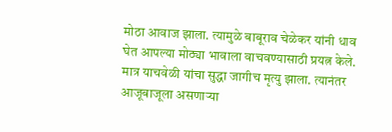मोठा आवाज झाला. त्यामुळे बाबूराव चेळेकर यांनी धाव घेत आपल्या मोठ्या भावाला वाचवण्यासाठी प्रयत्न केले. मात्र याचवेळी यांचा सुद्धा जागीच मृत्यु झाला. त्यानंतर आजूबाजूला असणाऱ्या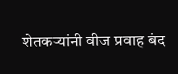शेतकऱ्यांनी वीज प्रवाह बंद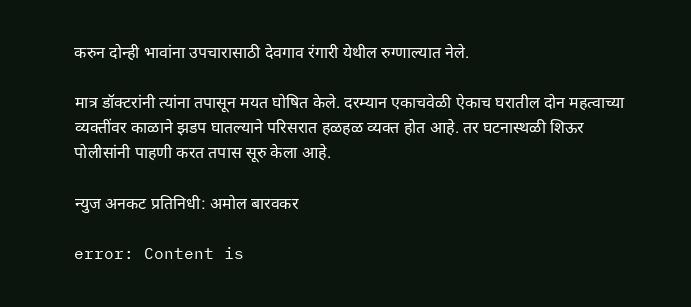करुन दोन्ही भावांना उपचारासाठी देवगाव रंगारी येथील रुग्णाल्यात नेले.

मात्र डॉक्टरांनी त्यांना तपासून मयत घोषित केले. दरम्यान एकाचवेळी ऐकाच घरातील दोन महत्वाच्या व्यक्तींवर काळाने झडप घातल्याने परिसरात हळहळ व्यक्त होत आहे. तर घटनास्थळी शिऊर पोलीसांनी पाहणी करत तपास सूरु केला आहे.

न्युज अनकट प्रतिनिधी: अमोल बारवकर

error: Content is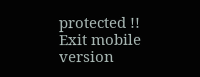protected !!
Exit mobile version